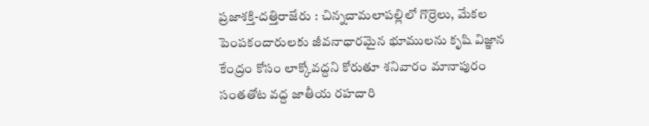ప్రజాశక్తి-దత్తిరాజేరు : చిన్నచామలాపల్లిలో గొర్రెలు, మేకల పెంపకందారులకు జీవనాధారమైన భూములను కృషి విజ్ఞాన కేంద్రం కోసం లాక్కోవద్దని కోరుతూ శనివారం మానాపురం సంతతోట వద్ద జాతీయ రహదారి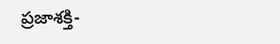ప్రజాశక్తి-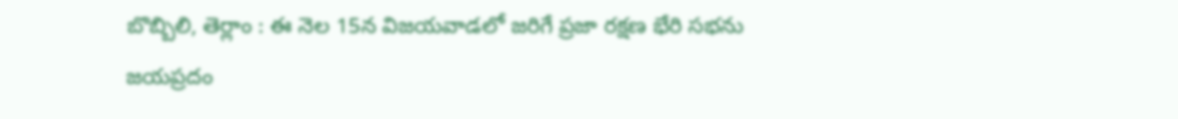బొబ్బిలి, తెర్లాం : ఈ నెల 15న విజయవాడలో జరిగే ప్రజా రక్షణ భేరి సభను జయప్రదం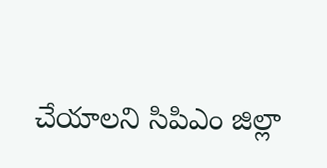చేయాలని సిపిఎం జిల్లా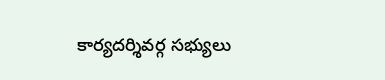కార్యదర్శివర్గ సభ్యులు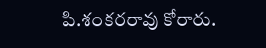పి.శంకరరావు కోరారు.